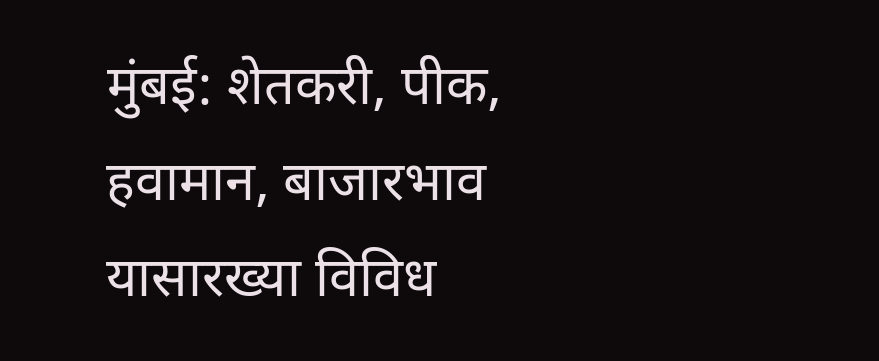मुंबई: शेतकरी, पीक, हवामान, बाजारभाव यासारख्या विविध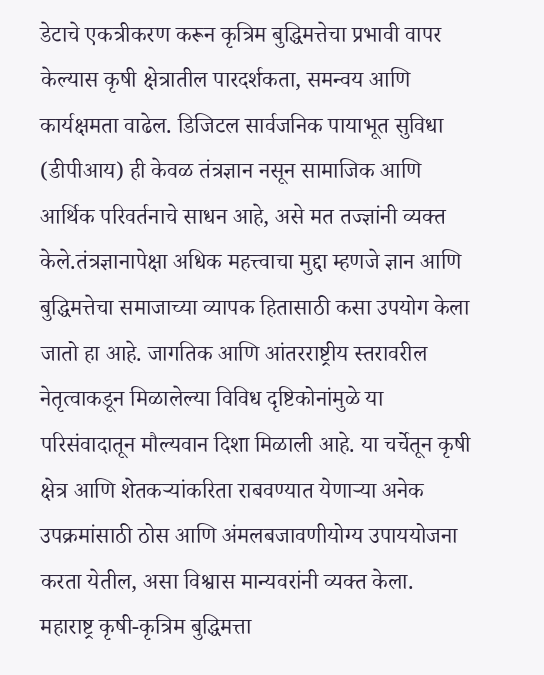डेटाचे एकत्रीकरण करून कृत्रिम बुद्धिमत्तेचा प्रभावी वापर केल्यास कृषी क्षेत्रातील पारदर्शकता, समन्वय आणि कार्यक्षमता वाढेल. डिजिटल सार्वजनिक पायाभूत सुविधा (डीपीआय) ही केवळ तंत्रज्ञान नसून सामाजिक आणि आर्थिक परिवर्तनाचे साधन आहे, असे मत तज्ज्ञांनी व्यक्त केले.तंत्रज्ञानापेक्षा अधिक महत्त्वाचा मुद्दा म्हणजे ज्ञान आणि बुद्धिमत्तेचा समाजाच्या व्यापक हितासाठी कसा उपयोग केला जातो हा आहे. जागतिक आणि आंतरराष्ट्रीय स्तरावरील नेतृत्वाकडून मिळालेल्या विविध दृष्टिकोनांमुळे या परिसंवादातून मौल्यवान दिशा मिळाली आहे. या चर्चेतून कृषी क्षेत्र आणि शेतकऱ्यांकरिता राबवण्यात येणाऱ्या अनेक उपक्रमांसाठी ठोस आणि अंमलबजावणीयोग्य उपाययोजना करता येतील, असा विश्वास मान्यवरांनी व्यक्त केला.
महाराष्ट्र कृषी-कृत्रिम बुद्धिमत्ता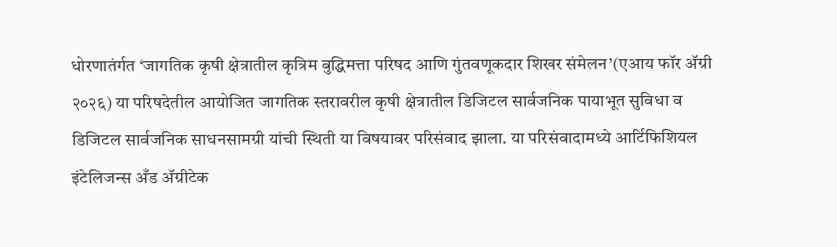धोरणातंर्गत ‘जागतिक कृषी क्षेत्रातील कृत्रिम बुद्धिमत्ता परिषद आणि गुंतवणूकदार शिखर संमेलन’(एआय फॉर ॲग्री २०२६) या परिषदेतील आयोजित जागतिक स्तरावरील कृषी क्षेत्रातील डिजिटल सार्वजनिक पायाभूत सुविधा व डिजिटल सार्वजनिक साधनसामग्री यांची स्थिती या विषयावर परिसंवाद झाला. या परिसंवादामध्ये आर्टिफिशियल इंटेलिजन्स अँड ॲग्रीटेक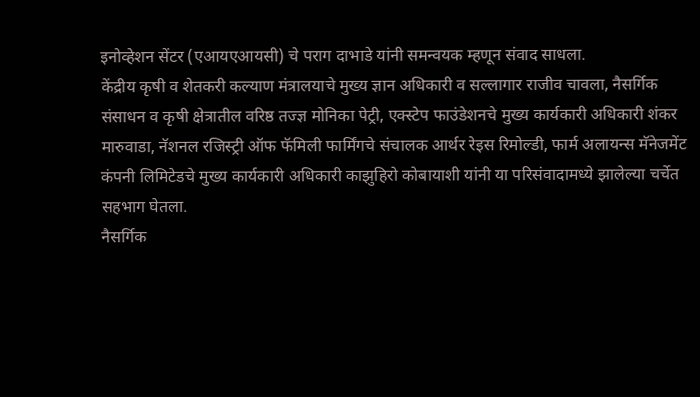इनोव्हेशन सेंटर (एआयएआयसी) चे पराग दाभाडे यांनी समन्वयक म्हणून संवाद साधला.
केंद्रीय कृषी व शेतकरी कल्याण मंत्रालयाचे मुख्य ज्ञान अधिकारी व सल्लागार राजीव चावला, नैसर्गिक संसाधन व कृषी क्षेत्रातील वरिष्ठ तज्ज्ञ मोनिका पेट्री, एक्स्टेप फाउंडेशनचे मुख्य कार्यकारी अधिकारी शंकर मारुवाडा, नॅशनल रजिस्ट्री ऑफ फॅमिली फार्मिंगचे संचालक आर्थर रेइस रिमोल्डी, फार्म अलायन्स मॅनेजमेंट कंपनी लिमिटेडचे मुख्य कार्यकारी अधिकारी काझुहिरो कोबायाशी यांनी या परिसंवादामध्ये झालेल्या चर्चेत सहभाग घेतला.
नैसर्गिक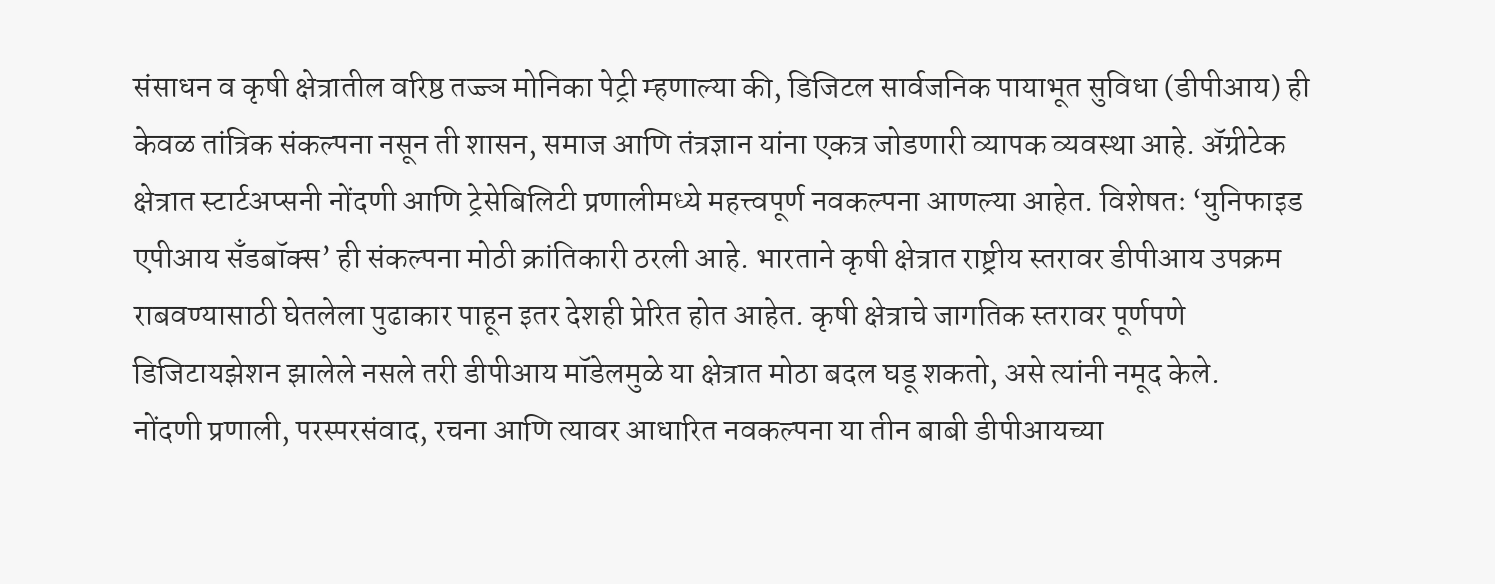संसाधन व कृषी क्षेत्रातील वरिष्ठ तज्ज्ञ मोनिका पेट्री म्हणाल्या की, डिजिटल सार्वजनिक पायाभूत सुविधा (डीपीआय) ही केवळ तांत्रिक संकल्पना नसून ती शासन, समाज आणि तंत्रज्ञान यांना एकत्र जोडणारी व्यापक व्यवस्था आहे. ॲग्रीटेक क्षेत्रात स्टार्टअप्सनी नोंदणी आणि ट्रेसेबिलिटी प्रणालीमध्ये महत्त्वपूर्ण नवकल्पना आणल्या आहेत. विशेषतः ‘युनिफाइड एपीआय सॅंडबॉक्स’ ही संकल्पना मोठी क्रांतिकारी ठरली आहे. भारताने कृषी क्षेत्रात राष्ट्रीय स्तरावर डीपीआय उपक्रम राबवण्यासाठी घेतलेला पुढाकार पाहून इतर देशही प्रेरित होत आहेत. कृषी क्षेत्राचे जागतिक स्तरावर पूर्णपणे डिजिटायझेशन झालेले नसले तरी डीपीआय मॉडेलमुळे या क्षेत्रात मोठा बदल घडू शकतो, असे त्यांनी नमूद केले.
नोंदणी प्रणाली, परस्परसंवाद, रचना आणि त्यावर आधारित नवकल्पना या तीन बाबी डीपीआयच्या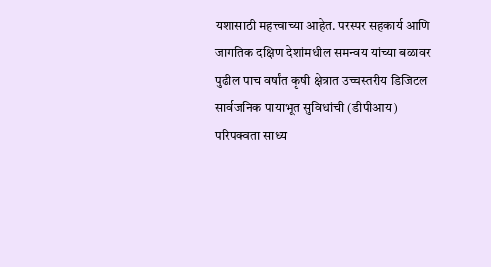यशासाठी महत्त्वाच्या आहेत. परस्पर सहकार्य आणि जागतिक दक्षिण देशांमधील समन्वय यांच्या बळावर पुढील पाच वर्षांत कृषी क्षेत्रात उच्चस्तरीय डिजिटल सार्वजनिक पायाभूत सुविधांची (डीपीआय) परिपक्वता साध्य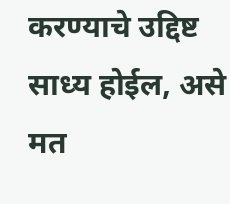करण्याचे उद्दिष्ट साध्य होईल, असे मत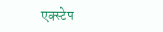एक्स्टेप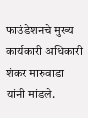फाउंडेशनचे मुख्य कार्यकारी अधिकारी शंकर मारुवाडा यांनी मांडले.